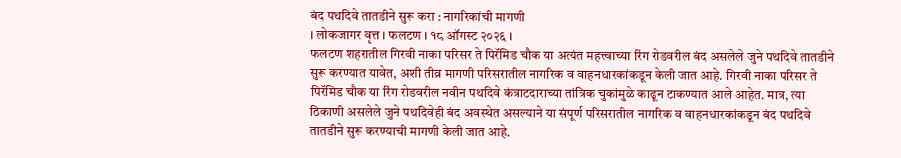बंद पथदिवे तातडीने सुरू करा : नागरिकांची मागणी
। लोकजागर वृत्त । फलटण । १८ ऑगस्ट २०२६ ।
फलटण शहरातील गिरवी नाका परिसर ते पिरॅमिड चौक या अत्यंत महत्त्वाच्या रिंग रोडवरील बंद असलेले जुने पथदिवे तातडीने सुरू करण्यात यावेत, अशी तीव्र मागणी परिसरातील नागरिक व वाहनधारकांकडून केली जात आहे. गिरवी नाका परिसर ते पिरॅमिड चौक या रिंग रोडवरील नवीन पथदिवे कंत्राटदाराच्या तांत्रिक चुकांमुळे काढून टाकण्यात आले आहेत. मात्र, त्या ठिकाणी असलेले जुने पथदिवेही बंद अवस्थेत असल्याने या संपूर्ण परिसरातील नागरिक व वाहनधारकांकडून बंद पथदिवे तातडीने सुरू करण्याची मागणी केली जात आहे.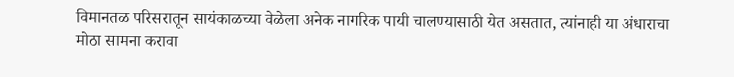विमानतळ परिसरातून सायंकाळच्या वेळेला अनेक नागरिक पायी चालण्यासाठी येत असतात, त्यांनाही या अंधाराचा मोठा सामना करावा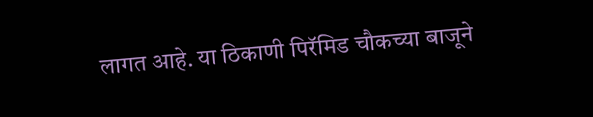लागत आहे. या ठिकाणी पिरॅमिड चौकच्या बाजूने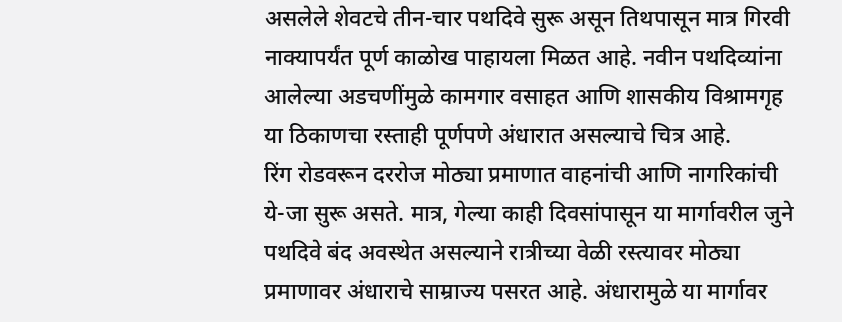असलेले शेवटचे तीन-चार पथदिवे सुरू असून तिथपासून मात्र गिरवी नाक्यापर्यंत पूर्ण काळोख पाहायला मिळत आहे. नवीन पथदिव्यांना आलेल्या अडचणींमुळे कामगार वसाहत आणि शासकीय विश्रामगृह या ठिकाणचा रस्ताही पूर्णपणे अंधारात असल्याचे चित्र आहे.
रिंग रोडवरून दररोज मोठ्या प्रमाणात वाहनांची आणि नागरिकांची ये-जा सुरू असते. मात्र, गेल्या काही दिवसांपासून या मार्गावरील जुने पथदिवे बंद अवस्थेत असल्याने रात्रीच्या वेळी रस्त्यावर मोठ्या प्रमाणावर अंधाराचे साम्राज्य पसरत आहे. अंधारामुळे या मार्गावर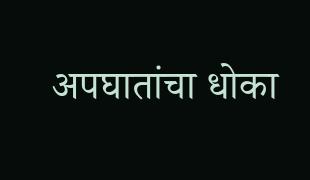अपघातांचा धोका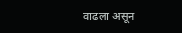वाढला असून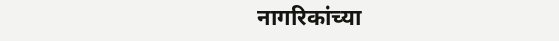नागरिकांच्या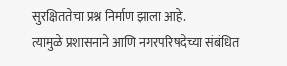सुरक्षिततेचा प्रश्न निर्माण झाला आहे.
त्यामुळे प्रशासनाने आणि नगरपरिषदेच्या संबंधित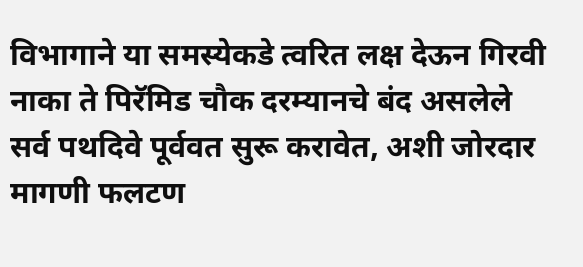विभागाने या समस्येकडे त्वरित लक्ष देऊन गिरवी नाका ते पिरॅमिड चौक दरम्यानचे बंद असलेले सर्व पथदिवे पूर्ववत सुरू करावेत, अशी जोरदार मागणी फलटण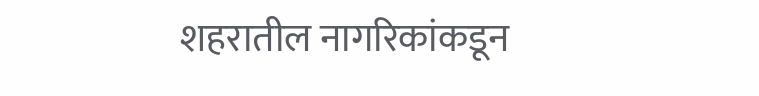शहरातील नागरिकांकडून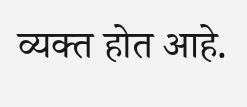व्यक्त होत आहे.